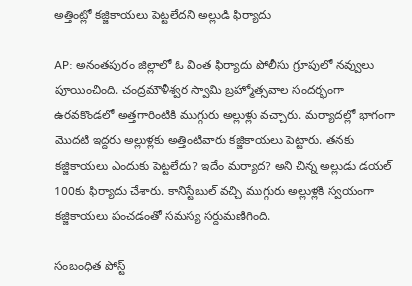అత్తింట్లో కజ్జికాయలు పెట్టలేదని అల్లుడి ఫిర్యాదు

AP: అనంతపురం జిల్లాలో ఓ వింత ఫిర్యాదు పోలీసు గ్రూపులో నవ్వులు పూయించింది. చంద్రమౌళీశ్వర స్వామి బ్రహ్మోత్సవాల సందర్భంగా ఉరవకొండలో అత్తగారింటికి ముగ్గురు అల్లుళ్లు వచ్చారు. మర్యాదల్లో భాగంగా మొదటి ఇద్దరు అల్లుళ్లకు అత్తింటివారు కజ్జికాయలు పెట్టారు. తనకు కజ్జికాయలు ఎందుకు పెట్టలేదు? ఇదేం మర్యాద? అని చిన్న అల్లుడు డయల్ 100కు ఫిర్యాదు చేశారు. కానిస్టేబుల్ వచ్చి ముగ్గురు అల్లుళ్లకి స్వయంగా కజ్జికాయలు పంచడంతో సమస్య సర్దుమణిగింది.

సంబంధిత పోస్ట్